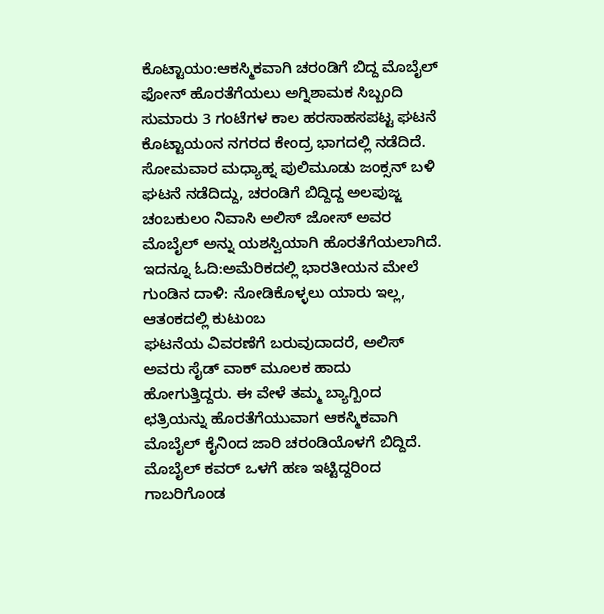ಕೊಟ್ಟಾಯಂ:ಆಕಸ್ಮಿಕವಾಗಿ ಚರಂಡಿಗೆ ಬಿದ್ದ ಮೊಬೈಲ್ ಫೋನ್ ಹೊರತೆಗೆಯಲು ಅಗ್ನಿಶಾಮಕ ಸಿಬ್ಬಂದಿ ಸುಮಾರು 3 ಗಂಟೆಗಳ ಕಾಲ ಹರಸಾಹಸಪಟ್ಟ ಘಟನೆ ಕೊಟ್ಟಾಯಂನ ನಗರದ ಕೇಂದ್ರ ಭಾಗದಲ್ಲಿ ನಡೆದಿದೆ.
ಸೋಮವಾರ ಮಧ್ಯಾಹ್ನ ಪುಲಿಮೂಡು ಜಂಕ್ಸನ್ ಬಳಿ ಘಟನೆ ನಡೆದಿದ್ದು, ಚರಂಡಿಗೆ ಬಿದ್ದಿದ್ದ ಅಲಪುಜ್ಜ ಚಂಬಕುಲಂ ನಿವಾಸಿ ಅಲಿಸ್ ಜೋಸ್ ಅವರ ಮೊಬೈಲ್ ಅನ್ನು ಯಶಸ್ವಿಯಾಗಿ ಹೊರತೆಗೆಯಲಾಗಿದೆ.
ಇದನ್ನೂ ಓದಿ:ಅಮೆರಿಕದಲ್ಲಿ ಭಾರತೀಯನ ಮೇಲೆ ಗುಂಡಿನ ದಾಳಿ: ನೋಡಿಕೊಳ್ಳಲು ಯಾರು ಇಲ್ಲ, ಆತಂಕದಲ್ಲಿ ಕುಟುಂಬ
ಘಟನೆಯ ವಿವರಣೆಗೆ ಬರುವುದಾದರೆ, ಅಲಿಸ್ ಅವರು ಸೈಡ್ ವಾಕ್ ಮೂಲಕ ಹಾದು ಹೋಗುತ್ತಿದ್ದರು. ಈ ವೇಳೆ ತಮ್ಮ ಬ್ಯಾಗ್ಬಿಂದ ಛತ್ರಿಯನ್ನು ಹೊರತೆಗೆಯುವಾಗ ಆಕಸ್ಮಿಕವಾಗಿ ಮೊಬೈಲ್ ಕೈನಿಂದ ಜಾರಿ ಚರಂಡಿಯೊಳಗೆ ಬಿದ್ದಿದೆ. ಮೊಬೈಲ್ ಕವರ್ ಒಳಗೆ ಹಣ ಇಟ್ಟಿದ್ದರಿಂದ ಗಾಬರಿಗೊಂಡ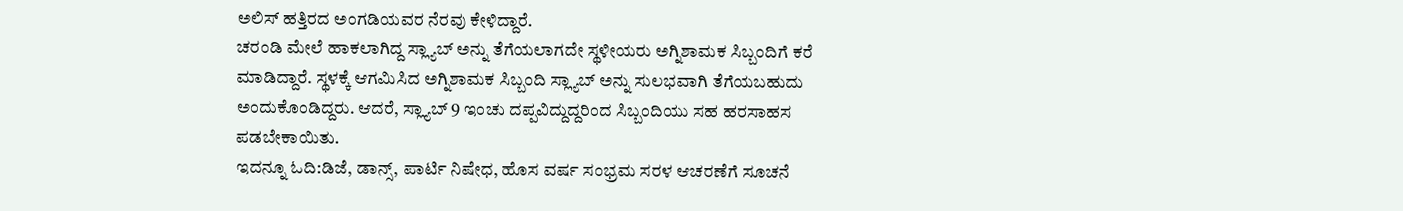ಅಲಿಸ್ ಹತ್ತಿರದ ಅಂಗಡಿಯವರ ನೆರವು ಕೇಳಿದ್ದಾರೆ.
ಚರಂಡಿ ಮೇಲೆ ಹಾಕಲಾಗಿದ್ದ ಸ್ಲ್ಯಾಬ್ ಅನ್ನು ತೆಗೆಯಲಾಗದೇ ಸ್ಥಳೀಯರು ಅಗ್ನಿಶಾಮಕ ಸಿಬ್ಬಂದಿಗೆ ಕರೆ ಮಾಡಿದ್ದಾರೆ. ಸ್ಥಳಕ್ಕೆ ಆಗಮಿಸಿದ ಅಗ್ನಿಶಾಮಕ ಸಿಬ್ಬಂದಿ ಸ್ಲ್ಯಾಬ್ ಅನ್ನು ಸುಲಭವಾಗಿ ತೆಗೆಯಬಹುದು ಅಂದುಕೊಂಡಿದ್ದರು. ಆದರೆ, ಸ್ಲ್ಯಾಬ್ 9 ಇಂಚು ದಪ್ಪವಿದ್ದುದ್ದರಿಂದ ಸಿಬ್ಬಂದಿಯು ಸಹ ಹರಸಾಹಸ ಪಡಬೇಕಾಯಿತು.
ಇದನ್ನೂ ಓದಿ:ಡಿಜೆ, ಡಾನ್ಸ್, ಪಾರ್ಟಿ ನಿಷೇಧ, ಹೊಸ ವರ್ಷ ಸಂಭ್ರಮ ಸರಳ ಆಚರಣೆಗೆ ಸೂಚನೆ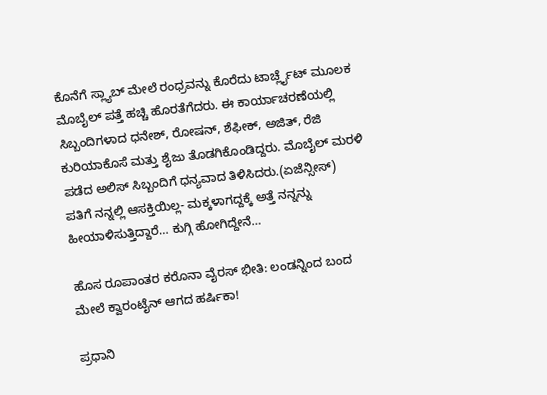ಕೊನೆಗೆ ಸ್ಲ್ಯಾಬ್ ಮೇಲೆ ರಂಧ್ರವನ್ನು ಕೊರೆದು ಟಾರ್ಚ್ಲೈಟ್ ಮೂಲಕ ಮೊಬೈಲ್ ಪತ್ತೆ ಹಚ್ಚಿ ಹೊರತೆಗೆದರು. ಈ ಕಾರ್ಯಾಚರಣೆಯಲ್ಲಿ ಸಿಬ್ಬಂದಿಗಳಾದ ಧನೇಶ್, ರೋಷನ್, ಶೆಫೀಕ್, ಅಜಿತ್, ರೆಜಿ ಕುರಿಯಾಕೊಸೆ ಮತ್ತು ಶೈಜು ತೊಡಗಿಕೊಂಡಿದ್ದರು. ಮೊಬೈಲ್ ಮರಳಿ ಪಡೆದ ಅಲಿಸ್ ಸಿಬ್ಬಂದಿಗೆ ಧನ್ಯವಾದ ತಿಳಿಸಿದರು.(ಏಜೆನ್ಸೀಸ್)
ಪತಿಗೆ ನನ್ನಲ್ಲಿ ಆಸಕ್ತಿಯಿಲ್ಲ- ಮಕ್ಕಳಾಗದ್ದಕ್ಕೆ ಅತ್ತೆ ನನ್ನನ್ನು ಹೀಯಾಳಿಸುತ್ತಿದ್ದಾರೆ… ಕುಗ್ಗಿ ಹೋಗಿದ್ದೇನೆ…

ಹೊಸ ರೂಪಾಂತರ ಕರೊನಾ ವೈರಸ್ ಭೀತಿ: ಲಂಡನ್ನಿಂದ ಬಂದ ಮೇಲೆ ಕ್ವಾರಂಟೈನ್ ಆಗದ ಹರ್ಷಿಕಾ!

ಪ್ರಧಾನಿ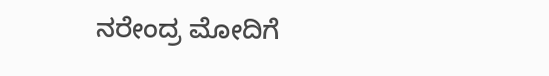ನರೇಂದ್ರ ಮೋದಿಗೆ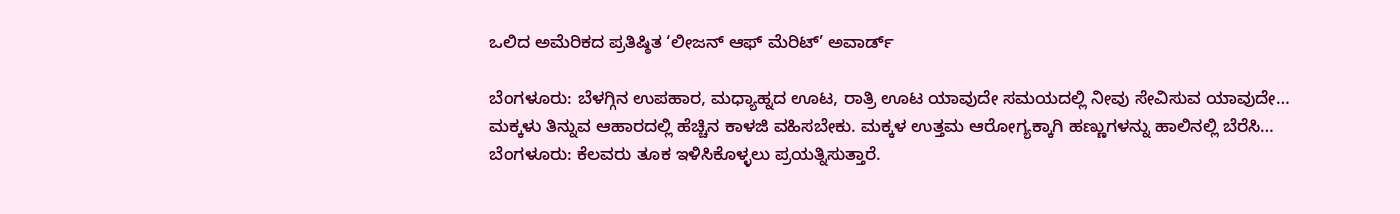ಒಲಿದ ಅಮೆರಿಕದ ಪ್ರತಿಷ್ಠಿತ ‘ಲೀಜನ್ ಆಫ್ ಮೆರಿಟ್’ ಅವಾರ್ಡ್

ಬೆಂಗಳೂರು: ಬೆಳಗ್ಗಿನ ಉಪಹಾರ, ಮಧ್ಯಾಹ್ನದ ಊಟ, ರಾತ್ರಿ ಊಟ ಯಾವುದೇ ಸಮಯದಲ್ಲಿ ನೀವು ಸೇವಿಸುವ ಯಾವುದೇ…
ಮಕ್ಕಳು ತಿನ್ನುವ ಆಹಾರದಲ್ಲಿ ಹೆಚ್ಚಿನ ಕಾಳಜಿ ವಹಿಸಬೇಕು. ಮಕ್ಕಳ ಉತ್ತಮ ಆರೋಗ್ಯಕ್ಕಾಗಿ ಹಣ್ಣುಗಳನ್ನು ಹಾಲಿನಲ್ಲಿ ಬೆರೆಸಿ…
ಬೆಂಗಳೂರು: ಕೆಲವರು ತೂಕ ಇಳಿಸಿಕೊಳ್ಳಲು ಪ್ರಯತ್ನಿಸುತ್ತಾರೆ.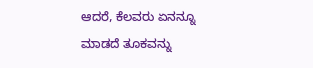ಆದರೆ, ಕೆಲವರು ಏನನ್ನೂ ಮಾಡದೆ ತೂಕವನ್ನು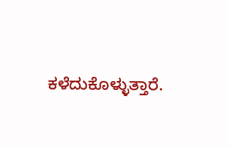ಕಳೆದುಕೊಳ್ಳುತ್ತಾರೆ.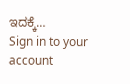ಇದಕ್ಕೆ…
Sign in to your account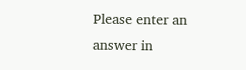Please enter an answer in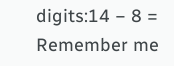digits:14 − 8 =
Remember me